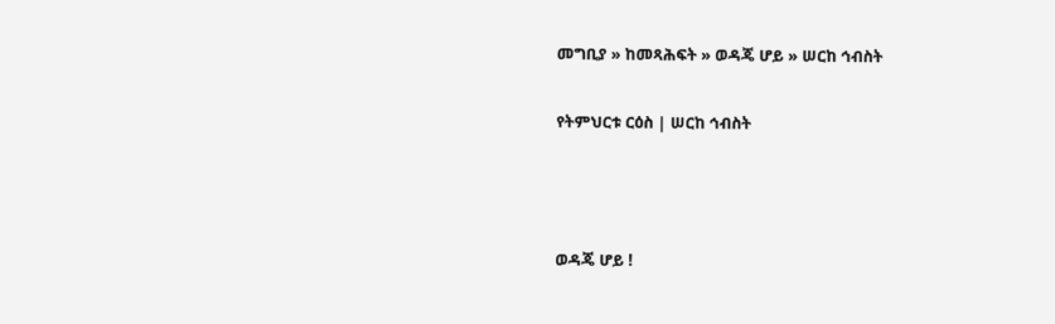መግቢያ » ከመጻሕፍት » ወዳጄ ሆይ » ሠርከ ኅብስት

የትምህርቱ ርዕስ | ሠርከ ኅብስት



ወዳጄ ሆይ !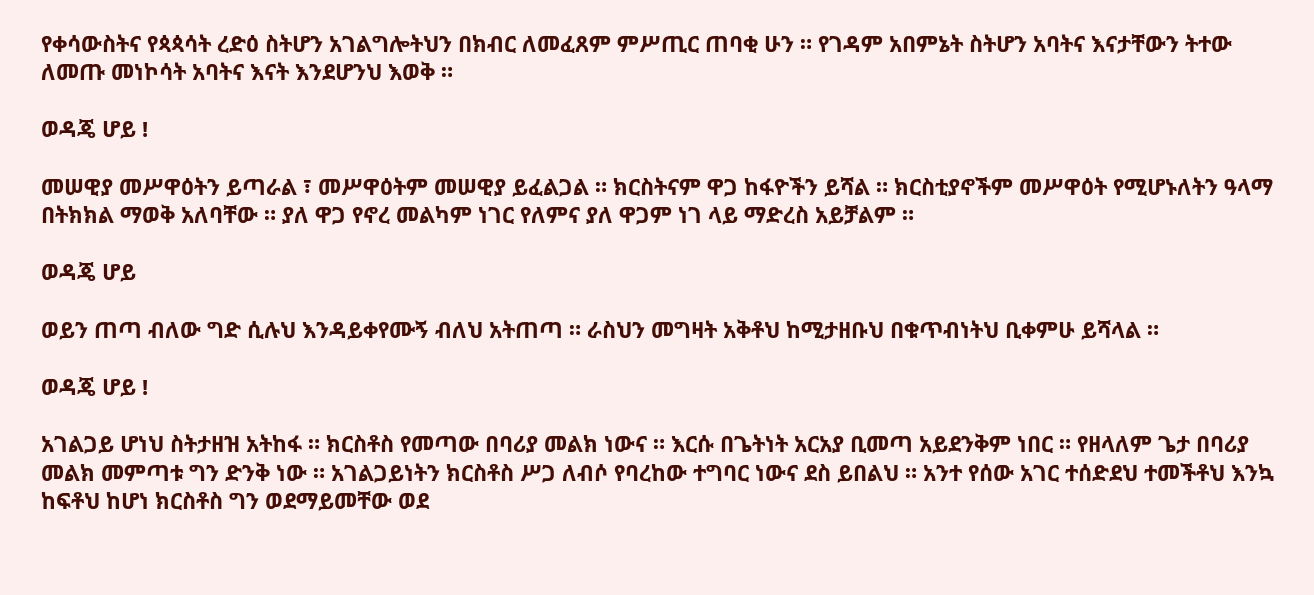የቀሳውስትና የጳጳሳት ረድዕ ስትሆን አገልግሎትህን በክብር ለመፈጸም ምሥጢር ጠባቂ ሁን ። የገዳም አበምኔት ስትሆን አባትና እናታቸውን ትተው ለመጡ መነኮሳት አባትና እናት እንደሆንህ እወቅ ።

ወዳጄ ሆይ !

መሠዊያ መሥዋዕትን ይጣራል ፣ መሥዋዕትም መሠዊያ ይፈልጋል ። ክርስትናም ዋጋ ከፋዮችን ይሻል ። ክርስቲያኖችም መሥዋዕት የሚሆኑለትን ዓላማ በትክክል ማወቅ አለባቸው ። ያለ ዋጋ የኖረ መልካም ነገር የለምና ያለ ዋጋም ነገ ላይ ማድረስ አይቻልም ።

ወዳጄ ሆይ

ወይን ጠጣ ብለው ግድ ሲሉህ እንዳይቀየሙኝ ብለህ አትጠጣ ። ራስህን መግዛት አቅቶህ ከሚታዘቡህ በቁጥብነትህ ቢቀምሁ ይሻላል ።

ወዳጄ ሆይ !

አገልጋይ ሆነህ ስትታዘዝ አትከፋ ። ክርስቶስ የመጣው በባሪያ መልክ ነውና ። እርሱ በጌትነት አርአያ ቢመጣ አይደንቅም ነበር ። የዘላለም ጌታ በባሪያ መልክ መምጣቱ ግን ድንቅ ነው ። አገልጋይነትን ክርስቶስ ሥጋ ለብሶ የባረከው ተግባር ነውና ደስ ይበልህ ። አንተ የሰው አገር ተሰድደህ ተመችቶህ እንኳ ከፍቶህ ከሆነ ክርስቶስ ግን ወደማይመቸው ወደ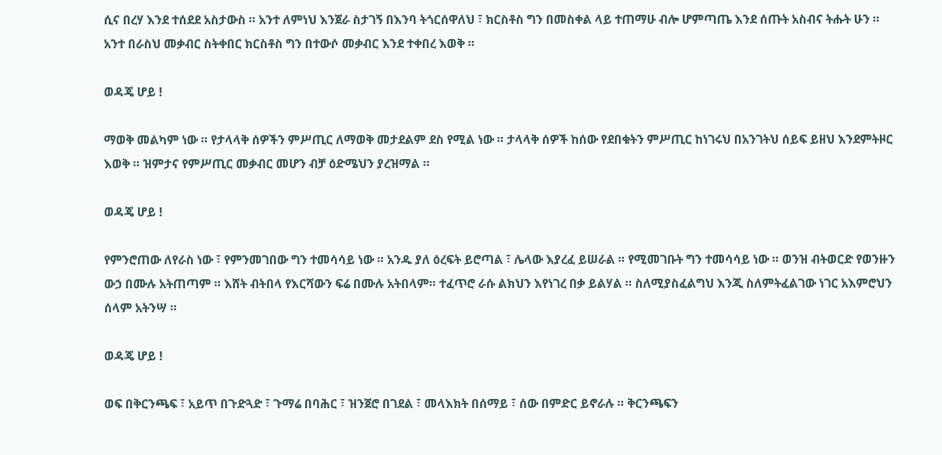ሲና በረሃ እንደ ተሰደደ አስታውስ ። አንተ ለምነህ እንጀራ ስታገኝ በእንባ ትጎርሰዋለህ ፣ ክርስቶስ ግን በመስቀል ላይ ተጠማሁ ብሎ ሆምጣጤ እንደ ሰጡት አስብና ትሑት ሁን ። አንተ በራስህ መቃብር ስትቀበር ክርስቶስ ግን በተውሶ መቃብር እንደ ተቀበረ እወቅ ።

ወዳጄ ሆይ !

ማወቅ መልካም ነው ። የታላላቅ ሰዎችን ምሥጢር ለማወቅ መታደልም ደስ የሚል ነው ። ታላላቅ ሰዎች ከሰው የደበቁትን ምሥጢር ከነገሩህ በአንገትህ ሰይፍ ይዘህ እንደምትዞር እወቅ ። ዝምታና የምሥጢር መቃብር መሆን ብቻ ዕድሜህን ያረዝማል ።

ወዳጄ ሆይ !

የምንሮጠው ለየራስ ነው ፣ የምንመገበው ግን ተመሳሳይ ነው ። አንዱ ያለ ዕረፍት ይሮጣል ፣ ሌላው እያረፈ ይሠራል ። የሚመገቡት ግን ተመሳሳይ ነው ። ወንዝ ብትወርድ የወንዙን ውኃ በሙሉ አትጠጣም ። እሸት ብትበላ የእርሻውን ፍሬ በሙሉ አትበላም። ተፈጥሮ ራሱ ልክህን እየነገረ በቃ ይልሃል ። ስለሚያስፈልግህ እንጂ ስለምትፈልገው ነገር አእምሮህን ሰላም አትንሣ ።

ወዳጄ ሆይ !

ወፍ በቅርንጫፍ ፣ አይጥ በጉድጓድ ፣ ጉማሬ በባሕር ፣ ዝንጀሮ በገደል ፣ መላእክት በሰማይ ፣ ሰው በምድር ይኖራሉ ። ቅርንጫፍን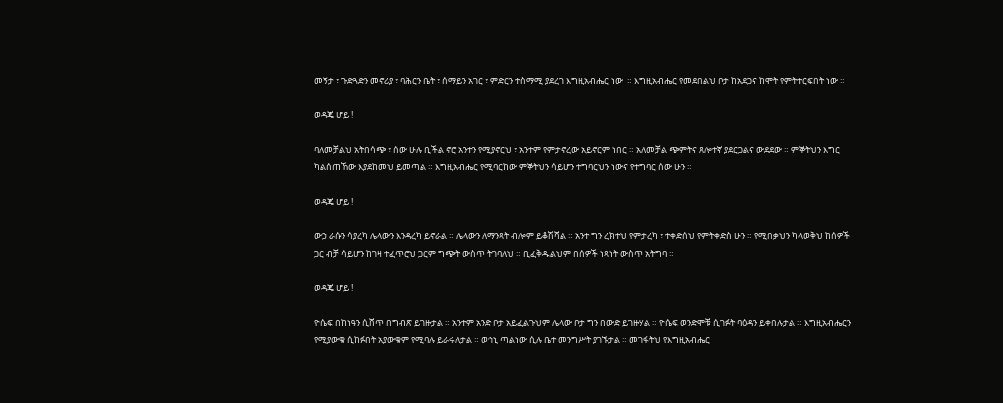መኝታ ፣ ጉድጓድን መኖሪያ ፣ ባሕርን ቤት ፣ ሰማይን አገር ፣ ምድርን ተስማሚ ያደረገ እግዚአብሔር ነው  ። እግዚአብሔር የመደበልህ ቦታ ከአደጋና ከሞት የምትተርፍበት ነው ።

ወዳጄ ሆይ !

ባለመቻልህ አትበሳጭ ፣ ሰው ሁሉ ቢችል ኖሮ አንተን የሚያኖርህ ፣ አንተም የምታኖረው አይኖርም ነበር ። አለመቻል ጭምትና ጸሎተኛ ያደርጋልና ውደደው ። ምኞትህን እግር ካልሰጠኸው እያደከመህ ይመጣል ። እግዚአብሔር የሚባርከው ምኞትህን ሳይሆን ተግባርህን ነውና የተግባር ሰው ሁን ።

ወዳጄ ሆይ !

ውኃ ራሱን ሳያረካ ሌላውን እንዳረካ ይኖራል ። ሌላውን ለማንጻት ብሎም ይቆሽሻል ። አንተ ግን ረክተህ የምታረካ ፣ ተቀድሰህ የምትቀድስ ሁን ። የሚበቃህን ካላወቅህ ከሰዎች ጋር ብቻ ሳይሆን ከገዛ ተፈጥሮህ ጋርም ግጭት ውስጥ ትገባለህ ። ቢፈቅዱልህም በሰዎች ነጻነት ውስጥ አትግባ ።

ወዳጄ ሆይ !

ዮሴፍ በከነዓን ሲሸጥ በግብጽ ይገዙታል ። አንተም አንድ ቦታ አይፈልጉህም ሌላው ቦታ ግን በውድ ይገዙሃል ። ዮሴፍ ወንድሞቹ ሲገፉት ባዕዳን ይቀበሉታል ። እግዚአብሔርን የሚያውቁ ሲከፉበት አያውቁም የሚባሉ ይራሩለታል ። ወኅኒ ጣልነው ሲሉ ቤተ መንግሥት ያገኙታል ። መገፋትህ የእግዚአብሔር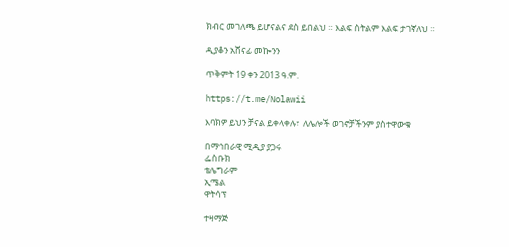ክብር መገለጫ ይሆናልና ደስ ይበልህ ። እልፍ ስትልም እልፍ ታገኛለህ ።

ዲያቆን አሸናፊ መኰንን

ጥቅምት 19 ቀን 2013 ዓ.ም.

https://t.me/Nolawii

እባክዎ ይህን ቻናል ይቀላቀሉ፣  ለሌሎች ወገኖቻችንም ያስተዋውቁ

በማኅበራዊ ሚዲያ ያጋሩ
ፌስቡክ
ቴሌግራም
ኢሜል
ዋትሳፕ

ተዛማጅ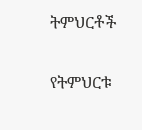ትምህርቶች

የትምህርቱ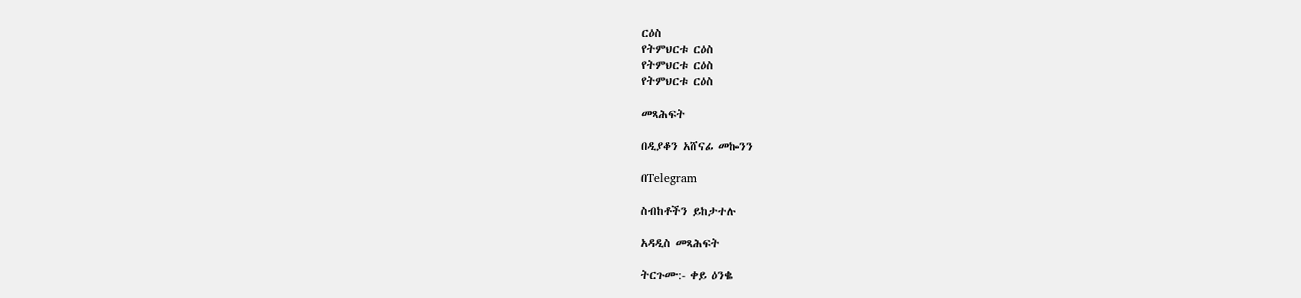ርዕስ
የትምህርቱ ርዕስ
የትምህርቱ ርዕስ
የትምህርቱ ርዕስ

መጻሕፍት

በዲያቆን አሸናፊ መኰንን

በTelegram

ስብከቶችን ይከታተሉ

አዳዲስ መጻሕፍት

ትርጉሙ:- ቀይ ዕንቈ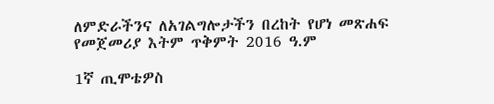ለምድራችንና ለአገልግሎታችን በረከት የሆነ መጽሐፍ
የመጀመሪያ እትም ጥቅምት 2016 ዓ.ም

1ኛ ጢሞቴዎስ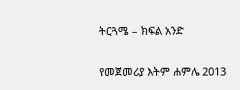ትርጓሜ – ክፍል አንድ

የመጀመሪያ እትም ሐምሌ 2013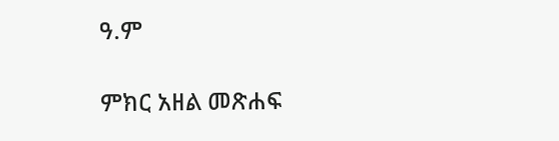ዓ.ም

ምክር አዘል መጽሐፍ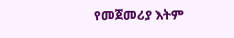የመጀመሪያ እትም